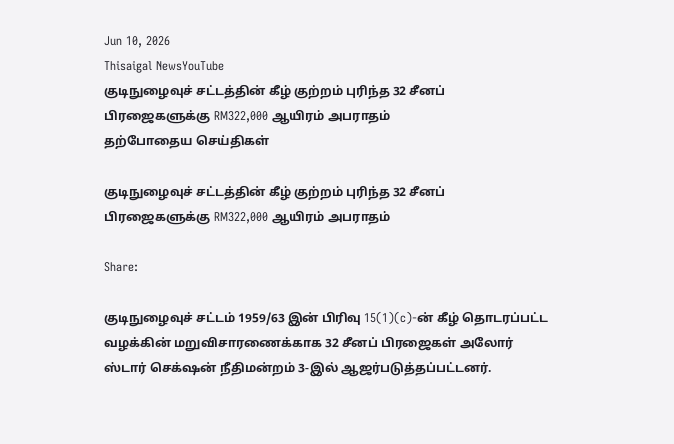Jun 10, 2026
Thisaigal NewsYouTube
குடிநுழைவுச் சட்டத்தின் கீழ் குற்றம் புரிந்த 32 சீனப் பிரஜைகளுக்கு RM322,000 ஆயிரம் அபராதம்
தற்போதைய செய்திகள்

குடிநுழைவுச் சட்டத்தின் கீழ் குற்றம் புரிந்த 32 சீனப் பிரஜைகளுக்கு RM322,000 ஆயிரம் அபராதம்

Share:

குடிநுழைவுச் சட்டம் 1959/63 இன் பிரிவு 15(1)(c)-ன் கீழ் தொடரப்பட்ட வழக்கின் மறுவிசாரணைக்காக 32 சீனப் பிரஜைகள் அலோர் ஸ்டார் செக்‌ஷன் நீதிமன்றம் 3-இல் ஆஜர்படுத்தப்பட்டனர்.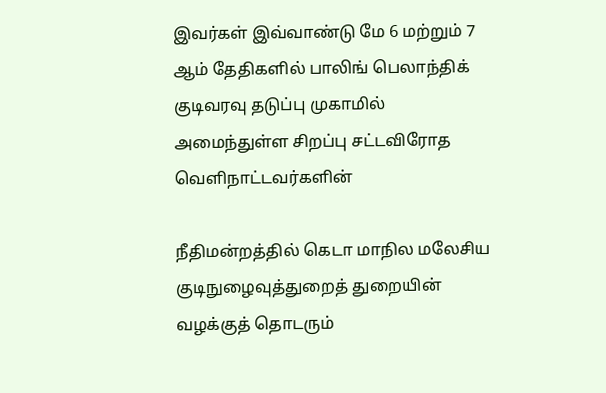இவர்கள் இவ்வாண்டு மே 6 மற்றும் 7 ஆம் தேதிகளில் பாலிங் பெலாந்திக் குடிவரவு தடுப்பு முகாமில் அமைந்துள்ள சிறப்பு சட்டவிரோத வெளிநாட்டவர்களின்

நீதிமன்றத்தில் கெடா மாநில மலேசிய குடிநுழைவுத்துறைத் துறையின் வழக்குத் தொடரும்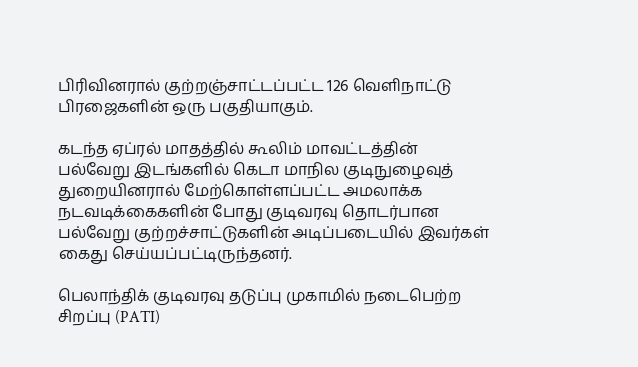பிரிவினரால் குற்றஞ்சாட்டப்பட்ட 126 வெளிநாட்டு பிரஜைகளின் ஒரு பகுதியாகும்.

கடந்த ஏப்ரல் மாதத்தில் கூலிம் மாவட்டத்தின் பல்வேறு இடங்களில் கெடா மாநில குடிநுழைவுத் துறையினரால் மேற்கொள்ளப்பட்ட அமலாக்க நடவடிக்கைகளின் போது குடிவரவு தொடர்பான பல்வேறு குற்றச்சாட்டுகளின் அடிப்படையில் இவர்கள் கைது செய்யப்பட்டிருந்தனர்.

பெலாந்திக் குடிவரவு தடுப்பு முகாமில் நடைபெற்ற சிறப்பு (PATI)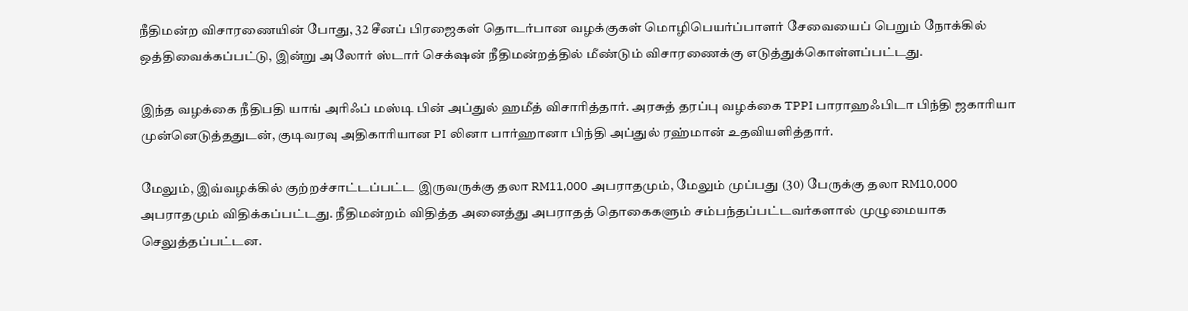நீதிமன்ற விசாரணையின் போது, 32 சீனப் பிரஜைகள் தொடர்பான வழக்குகள் மொழிபெயர்ப்பாளர் சேவையைப் பெறும் நோக்கில் ஒத்திவைக்கப்பட்டு, இன்று அலோர் ஸ்டார் செக்‌ஷன் நீதிமன்றத்தில் மீண்டும் விசாரணைக்கு எடுத்துக்கொள்ளப்பட்டது.

இந்த வழக்கை நீதிபதி யாங் அரிஃப் மஸ்டி பின் அப்துல் ஹமீத் விசாரித்தார். அரசுத் தரப்பு வழக்கை TPPI பாராஹஃபிடா பிந்தி ஜகாரியா முன்னெடுத்ததுடன், குடிவரவு அதிகாரியான PI லினா பார்ஹானா பிந்தி அப்துல் ரஹ்மான் உதவியளித்தார்.

மேலும், இவ்வழக்கில் குற்றச்சாட்டப்பட்ட இருவருக்கு தலா RM11,000 அபராதமும், மேலும் முப்பது (30) பேருக்கு தலா RM10,000 அபராதமும் விதிக்கப்பட்டது. நீதிமன்றம் விதித்த அனைத்து அபராதத் தொகைகளும் சம்பந்தப்பட்டவர்களால் முழுமையாக செலுத்தப்பட்டன.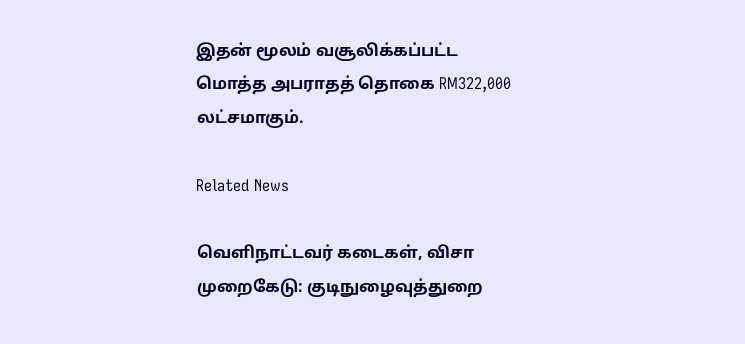இதன் மூலம் வசூலிக்கப்பட்ட மொத்த அபராதத் தொகை RM322,000 லட்சமாகும்.

Related News

வெளிநாட்டவர் கடைகள், விசா முறைகேடு: குடிநுழைவுத்துறை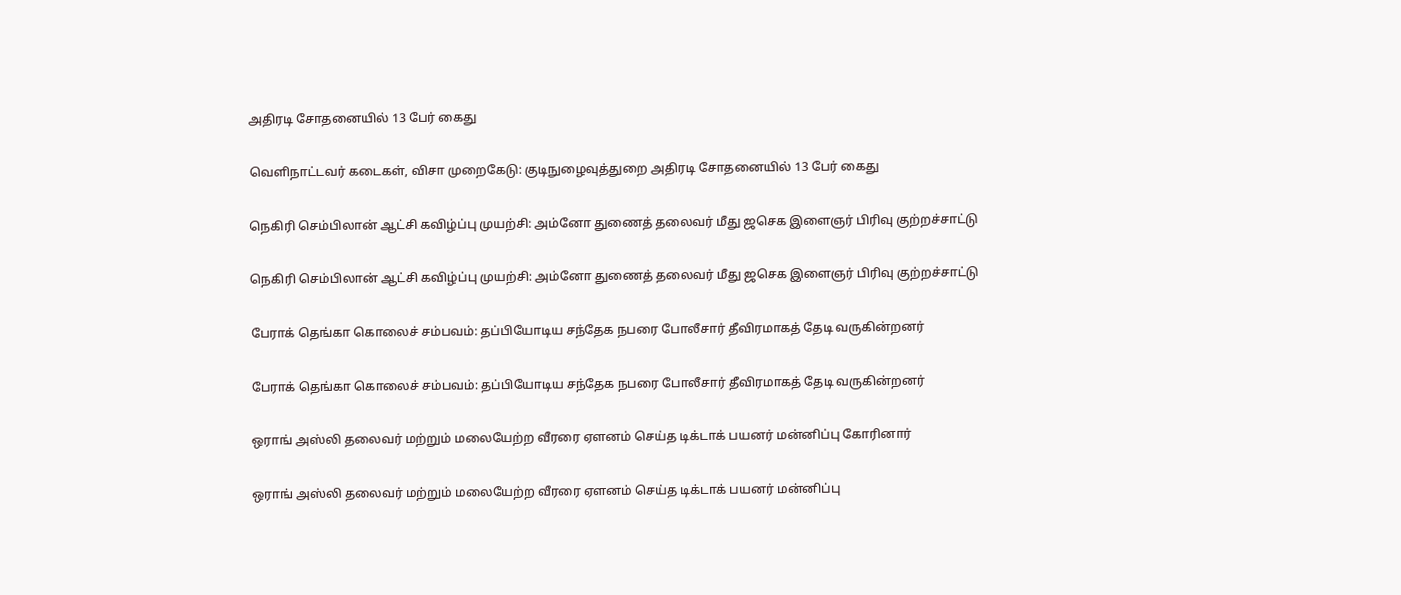அதிரடி சோதனையில் 13 பேர் கைது

வெளிநாட்டவர் கடைகள், விசா முறைகேடு: குடிநுழைவுத்துறை அதிரடி சோதனையில் 13 பேர் கைது

நெகிரி செம்பிலான் ஆட்சி கவிழ்ப்பு முயற்சி: அம்னோ துணைத் தலைவர் மீது ஜசெக இளைஞர் பிரிவு குற்றச்சாட்டு

நெகிரி செம்பிலான் ஆட்சி கவிழ்ப்பு முயற்சி: அம்னோ துணைத் தலைவர் மீது ஜசெக இளைஞர் பிரிவு குற்றச்சாட்டு

பேராக் தெங்கா கொலைச் சம்பவம்: தப்பியோடிய சந்தேக நபரை போலீசார் தீவிரமாகத் தேடி வருகின்றனர்

பேராக் தெங்கா கொலைச் சம்பவம்: தப்பியோடிய சந்தேக நபரை போலீசார் தீவிரமாகத் தேடி வருகின்றனர்

ஒராங் அஸ்லி தலைவர் மற்றும் மலையேற்ற வீரரை ஏளனம் செய்த டிக்டாக் பயனர் மன்னிப்பு கோரினார்

ஒராங் அஸ்லி தலைவர் மற்றும் மலையேற்ற வீரரை ஏளனம் செய்த டிக்டாக் பயனர் மன்னிப்பு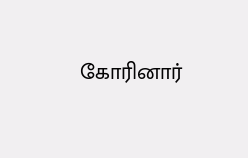கோரினார்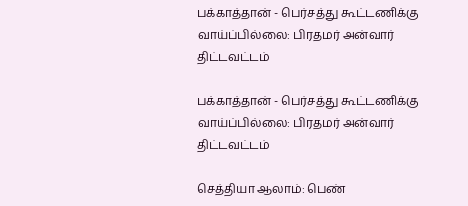பக்காத்தான் - பெர்சத்து கூட்டணிக்கு வாய்ப்பில்லை: பிரதமர் அன்வார் திட்டவட்டம்

பக்காத்தான் - பெர்சத்து கூட்டணிக்கு வாய்ப்பில்லை: பிரதமர் அன்வார் திட்டவட்டம்

செத்தியா ஆலாம்: பெண்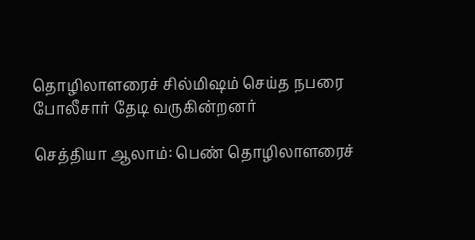தொழிலாளரைச் சில்மிஷம் செய்த நபரை போலீசார் தேடி வருகின்றனர்

செத்தியா ஆலாம்: பெண் தொழிலாளரைச்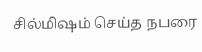சில்மிஷம் செய்த நபரை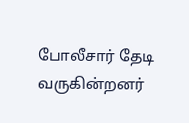போலீசார் தேடி வருகின்றனர்